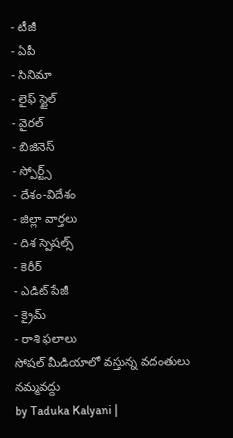- టీజీ
- ఏపీ
- సినిమా
- లైఫ్ స్టైల్
- వైరల్
- బిజినెస్
- స్పోర్ట్స్
- దేశం-విదేశం
- జిల్లా వార్తలు
- దిశ స్పెషల్స్
- కెరీర్
- ఎడిట్ పేజీ
- క్రైమ్
- రాశి ఫలాలు
సోషల్ మీడియాలో వస్తున్న వదంతులు నమ్మవద్దు
by Taduka Kalyani |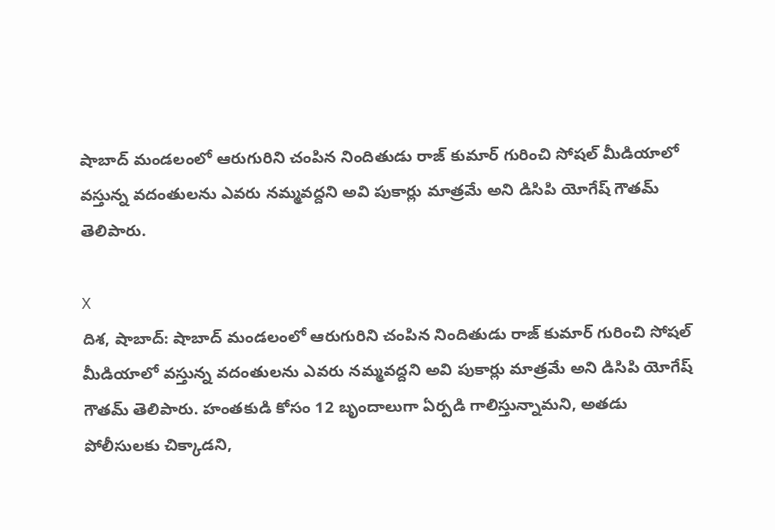షాబాద్ మండలంలో ఆరుగురిని చంపిన నిందితుడు రాజ్ కుమార్ గురించి సోషల్ మీడియాలో వస్తున్న వదంతులను ఎవరు నమ్మవద్దని అవి పుకార్లు మాత్రమే అని డిసిపి యోగేష్ గౌతమ్ తెలిపారు.

X
దిశ, షాబాద్: షాబాద్ మండలంలో ఆరుగురిని చంపిన నిందితుడు రాజ్ కుమార్ గురించి సోషల్ మీడియాలో వస్తున్న వదంతులను ఎవరు నమ్మవద్దని అవి పుకార్లు మాత్రమే అని డిసిపి యోగేష్ గౌతమ్ తెలిపారు. హంతకుడి కోసం 12 బృందాలుగా ఏర్పడి గాలిస్తున్నామని, అతడు పోలీసులకు చిక్కాడని,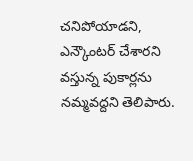చనిపోయాడని, ఎన్కౌంటర్ చేశారని వస్తున్న పుకార్లను నమ్మవద్దని తెలిపారు.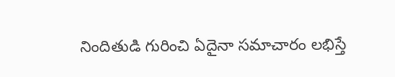నిందితుడి గురించి ఏదైనా సమాచారం లభిస్తే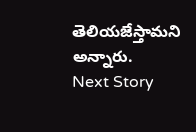తెలియజేస్తామని అన్నారు.
Next Story